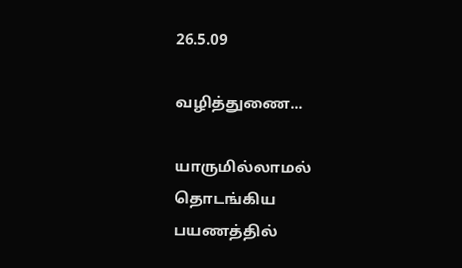26.5.09

வழித்துணை...

யாருமில்லாமல்
தொடங்கிய பயணத்தில்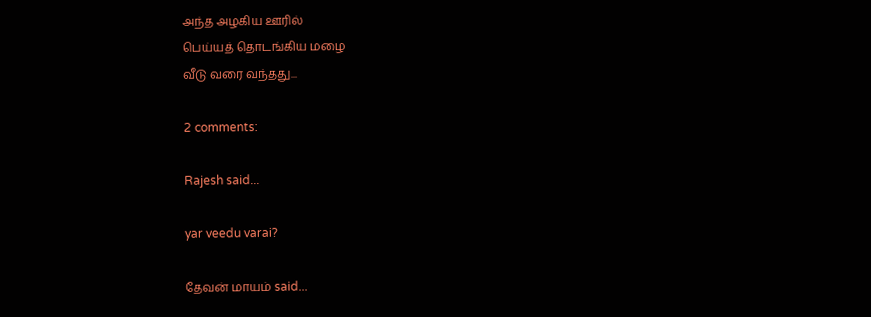அந்த அழகிய ஊரில்
பெய்யத் தொடங்கிய மழை
வீடு வரை வந்தது...

2 comments:

Rajesh said...

yar veedu varai?

தேவன் மாயம் said...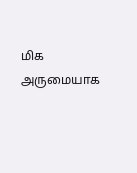மிக அருமையாக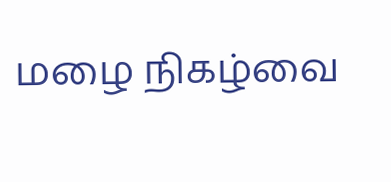மழை நிகழ்வை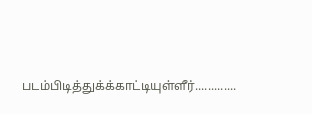படம்பிடித்துக்க்காட்டியுள்ளீர்.............